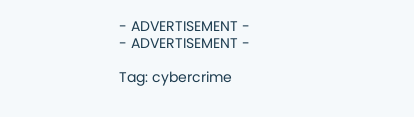- ADVERTISEMENT -
- ADVERTISEMENT -

Tag: cybercrime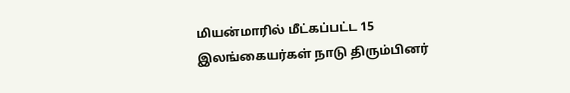மியன்மாரில் மீட்கப்பட்ட 15 இலங்கையர்கள் நாடு திரும்பினர்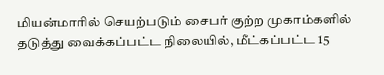மியன்மாரில் செயற்படும் சைபர் குற்ற முகாம்களில் தடுத்து வைக்கப்பட்ட நிலையில், மீட்கப்பட்ட 15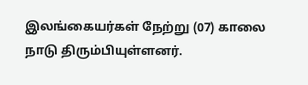இலங்கையர்கள் நேற்று (07) காலை  நாடு திரும்பியுள்ளனர்.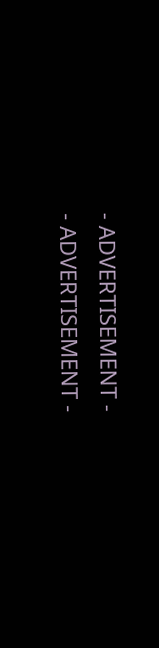- ADVERTISEMENT -
- ADVERTISEMENT -